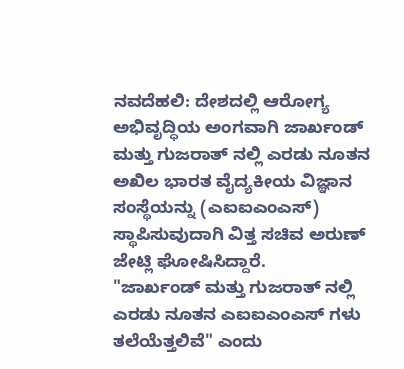ನವದೆಹಲಿ: ದೇಶದಲ್ಲಿ ಆರೋಗ್ಯ ಅಭಿವೃದ್ಧಿಯ ಅಂಗವಾಗಿ ಜಾರ್ಖಂಡ್ ಮತ್ತು ಗುಜರಾತ್ ನಲ್ಲಿ ಎರಡು ನೂತನ ಅಖಿಲ ಭಾರತ ವೈದ್ಯಕೀಯ ವಿಜ್ಞಾನ ಸಂಸ್ಥೆಯನ್ನು (ಎಐಐಎಂಎಸ್) ಸ್ಥಾಪಿಸುವುದಾಗಿ ವಿತ್ತ ಸಚಿವ ಅರುಣ್ ಜೇಟ್ಲಿ ಘೋಷಿಸಿದ್ದಾರೆ.
"ಜಾರ್ಖಂಡ್ ಮತ್ತು ಗುಜರಾತ್ ನಲ್ಲಿ ಎರಡು ನೂತನ ಎಐಐಎಂಎಸ್ ಗಳು ತಲೆಯೆತ್ತಲಿವೆ" ಎಂದು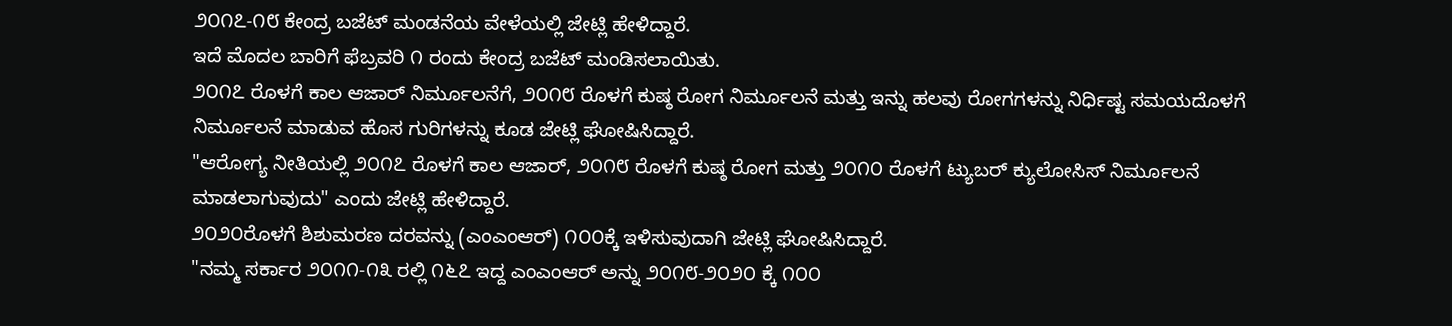೨೦೧೭-೧೮ ಕೇಂದ್ರ ಬಜೆಟ್ ಮಂಡನೆಯ ವೇಳೆಯಲ್ಲಿ ಜೇಟ್ಲಿ ಹೇಳಿದ್ದಾರೆ.
ಇದೆ ಮೊದಲ ಬಾರಿಗೆ ಫೆಬ್ರವರಿ ೧ ರಂದು ಕೇಂದ್ರ ಬಜೆಟ್ ಮಂಡಿಸಲಾಯಿತು.
೨೦೧೭ ರೊಳಗೆ ಕಾಲ ಆಜಾರ್ ನಿರ್ಮೂಲನೆಗೆ, ೨೦೧೮ ರೊಳಗೆ ಕುಷ್ಠ ರೋಗ ನಿರ್ಮೂಲನೆ ಮತ್ತು ಇನ್ನು ಹಲವು ರೋಗಗಳನ್ನು ನಿರ್ಧಿಷ್ಟ ಸಮಯದೊಳಗೆ ನಿರ್ಮೂಲನೆ ಮಾಡುವ ಹೊಸ ಗುರಿಗಳನ್ನು ಕೂಡ ಜೇಟ್ಲಿ ಘೋಷಿಸಿದ್ದಾರೆ.
"ಆರೋಗ್ಯ ನೀತಿಯಲ್ಲಿ ೨೦೧೭ ರೊಳಗೆ ಕಾಲ ಆಜಾರ್, ೨೦೧೮ ರೊಳಗೆ ಕುಷ್ಠ ರೋಗ ಮತ್ತು ೨೦೧೦ ರೊಳಗೆ ಟ್ಯುಬರ್ ಕ್ಯುಲೋಸಿಸ್ ನಿರ್ಮೂಲನೆ ಮಾಡಲಾಗುವುದು" ಎಂದು ಜೇಟ್ಲಿ ಹೇಳಿದ್ದಾರೆ.
೨೦೨೦ರೊಳಗೆ ಶಿಶುಮರಣ ದರವನ್ನು (ಎಂಎಂಆರ್) ೧೦೦ಕ್ಕೆ ಇಳಿಸುವುದಾಗಿ ಜೇಟ್ಲಿ ಘೋಷಿಸಿದ್ದಾರೆ.
"ನಮ್ಮ ಸರ್ಕಾರ ೨೦೧೧-೧೩ ರಲ್ಲಿ ೧೬೭ ಇದ್ದ ಎಂಎಂಆರ್ ಅನ್ನು ೨೦೧೮-೨೦೨೦ ಕ್ಕೆ ೧೦೦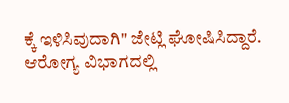ಕ್ಕೆ ಇಳಿಸಿವುದಾಗಿ" ಜೇಟ್ಲಿ ಘೋಷಿಸಿದ್ದಾರೆ.
ಆರೋಗ್ಯ ವಿಭಾಗದಲ್ಲಿ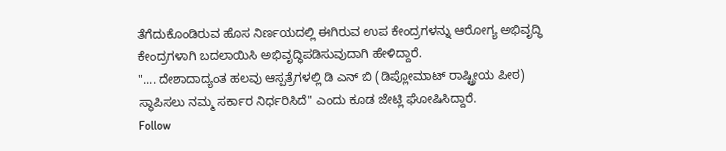ತೆಗೆದುಕೊಂಡಿರುವ ಹೊಸ ನಿರ್ಣಯದಲ್ಲಿ ಈಗಿರುವ ಉಪ ಕೇಂದ್ರಗಳನ್ನು ಆರೋಗ್ಯ ಅಭಿವೃದ್ಧಿ ಕೇಂದ್ರಗಳಾಗಿ ಬದಲಾಯಿಸಿ ಅಭಿವೃದ್ಧಿಪಡಿಸುವುದಾಗಿ ಹೇಳಿದ್ದಾರೆ.
".... ದೇಶಾದಾದ್ಯಂತ ಹಲವು ಆಸ್ಪತ್ರೆಗಳಲ್ಲಿ ಡಿ ಎನ್ ಬಿ (ಡಿಪ್ಲೋಮಾಟ್ ರಾಷ್ಟ್ರೀಯ ಪೀಠ) ಸ್ಥಾಪಿಸಲು ನಮ್ಮ ಸರ್ಕಾರ ನಿರ್ಧರಿಸಿದೆ" ಎಂದು ಕೂಡ ಜೇಟ್ಲಿ ಘೋಷಿಸಿದ್ದಾರೆ.
Follow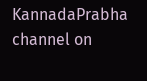KannadaPrabha channel on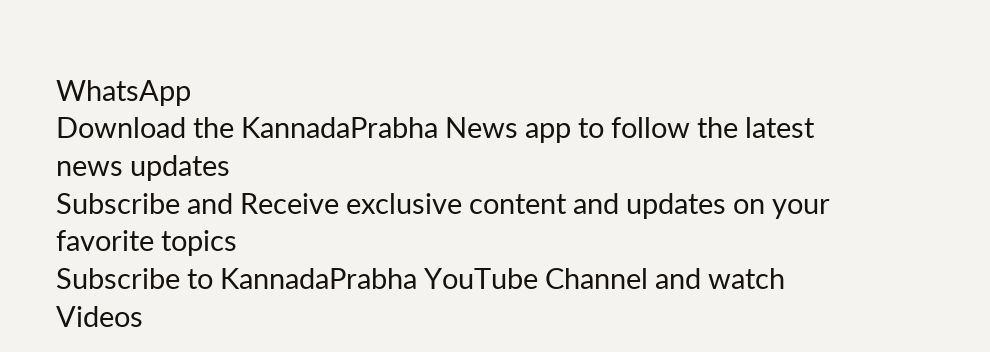WhatsApp
Download the KannadaPrabha News app to follow the latest news updates
Subscribe and Receive exclusive content and updates on your favorite topics
Subscribe to KannadaPrabha YouTube Channel and watch Videos